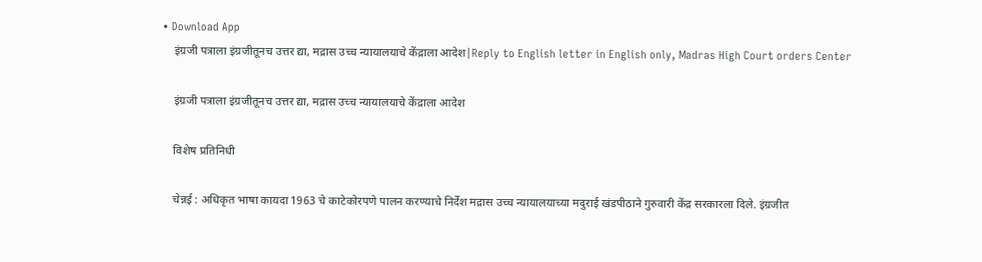• Download App
    इंग्रजी पत्राला इंग्रजीतूनच उत्तर द्या, मद्रास उच्च न्यायालयाचे केंद्राला आदेश|Reply to English letter in English only, Madras High Court orders Center

    इंग्रजी पत्राला इंग्रजीतूनच उत्तर द्या, मद्रास उच्च न्यायालयाचे केंद्राला आदेश

    विशेष प्रतिनिधी

    चेन्नई : अधिकृत भाषा कायदा 1963 चे काटेकोरपणे पालन करण्याचे निर्देश मद्रास उच्च न्यायालयाच्या मदुराई खंडपीठाने गुरुवारी केंद्र सरकारला दिले. इंग्रजीत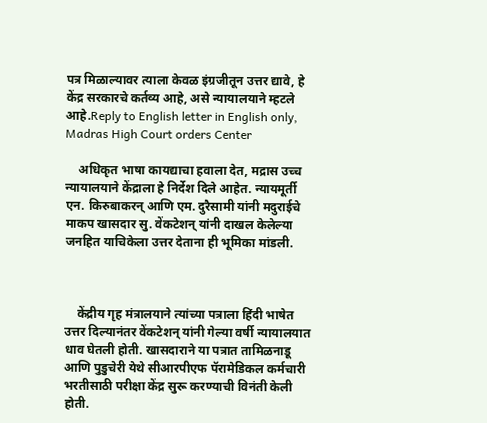पत्र मिळाल्यावर त्याला केवळ इंग्रजीतून उत्तर द्यावे, हे केंद्र सरकारचे कर्तव्य आहे, असे न्यायालयाने म्हटले आहे.Reply to English letter in English only, Madras High Court orders Center

    अधिकृत भाषा कायद्याचा हवाला देत, मद्रास उच्च न्यायालयाने केंद्राला हे निर्देश दिले आहेत. न्यायमूर्ती एन. किरुबाकरन् आणि एम. दुरैसामी यांनी मदुराईचे माकप खासदार सु. वेंकटेशन् यांनी दाखल केलेल्या जनहित याचिकेला उत्तर देताना ही भूमिका मांडली.



    केंद्रीय गृह मंत्रालयाने त्यांच्या पत्राला हिंदी भाषेत उत्तर दिल्यानंतर वेंकटेशन् यांनी गेल्या वर्षी न्यायालयात धाव घेतली होती. खासदाराने या पत्रात तामिळनाडू आणि पुडुचेरी येथे सीआरपीएफ पॅरामेडिकल कर्मचारी भरतीसाठी परीक्षा केंद्र सुरू करण्याची विनंती केली होती.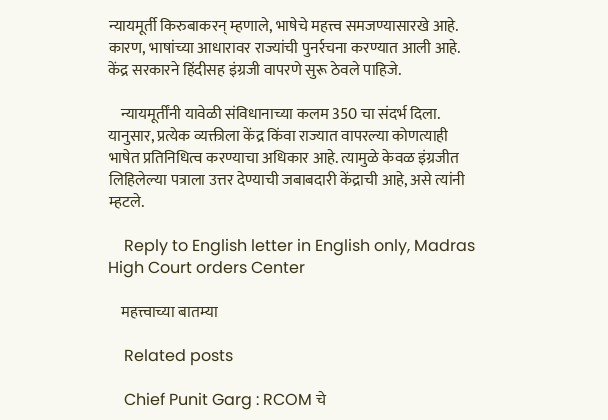न्यायमूर्ती किरुबाकरन् म्हणाले, भाषेचे महत्त्व समजण्यासारखे आहे. कारण, भाषांच्या आधारावर राज्यांची पुनर्रचना करण्यात आली आहे. केंद्र सरकारने हिंदीसह इंग्रजी वापरणे सुरू ठेवले पाहिजे.

    न्यायमूर्तींनी यावेळी संविधानाच्या कलम 350 चा संदर्भ दिला. यानुसार, प्रत्येक व्यक्तीला केंद्र किंवा राज्यात वापरल्या कोणत्याही भाषेत प्रतिनिधित्व करण्याचा अधिकार आहे. त्यामुळे केवळ इंग्रजीत लिहिलेल्या पत्राला उत्तर देण्याची जबाबदारी केंद्राची आहे, असे त्यांनी म्हटले.

    Reply to English letter in English only, Madras High Court orders Center

    महत्त्वाच्या बातम्या

    Related posts

    Chief Punit Garg : RCOM चे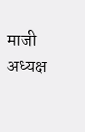माजी अध्यक्ष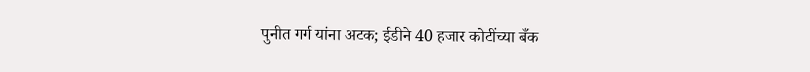पुनीत गर्ग यांना अटक; ईडीने 40 हजार कोटींच्या बँक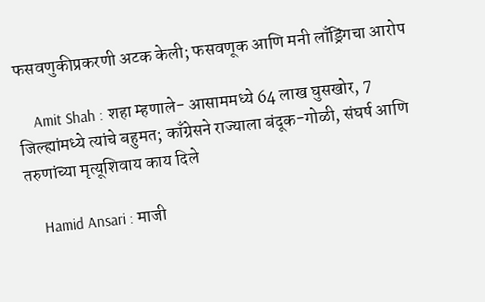फसवणुकीप्रकरणी अटक केली; फसवणूक आणि मनी लाँड्रिंगचा आरोप

    Amit Shah : शहा म्हणाले- आसाममध्ये 64 लाख घुसखोर, 7 जिल्ह्यांमध्ये त्यांचे बहुमत; काँग्रेसने राज्याला बंदूक-गोळी, संघर्ष आणि तरुणांच्या मृत्यूशिवाय काय दिले

    Hamid Ansari : माजी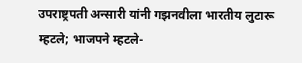उपराष्ट्रपती अन्सारी यांनी गझनवीला भारतीय लुटारू म्हटले; भाजपने म्हटले-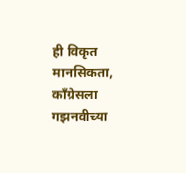ही विकृत मानसिकता, काँग्रेसला गझनवीच्या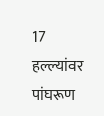17 हल्ल्यांवर पांघरूण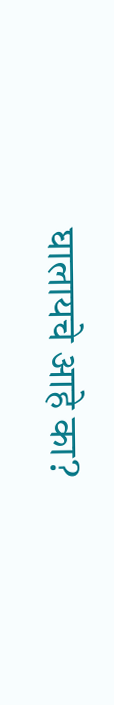घालायचे आहे का?